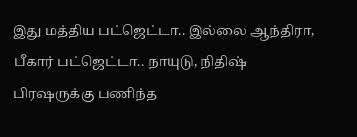இது மத்திய பட்ஜெட்டா.. இல்லை ஆந்திரா, பீகார் பட்ஜெட்டா.. நாயுடு, நிதிஷ் பிரஷருக்கு பணிந்த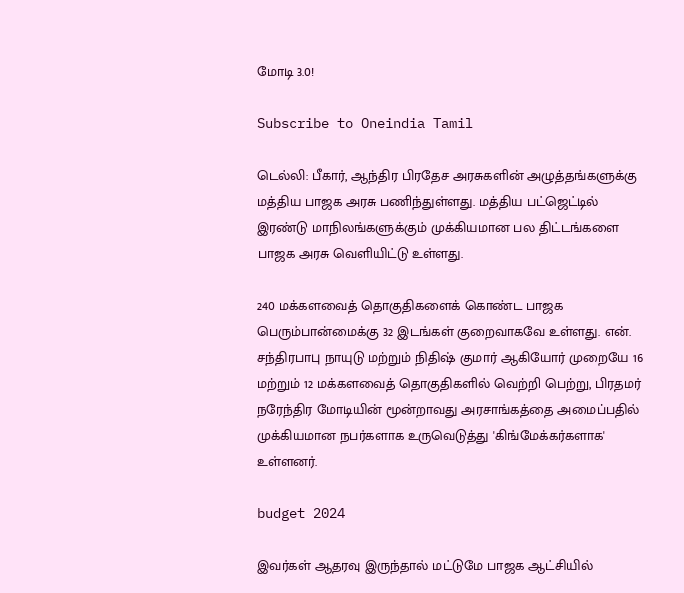மோடி 3.0!

Subscribe to Oneindia Tamil

டெல்லி: பீகார், ஆந்திர பிரதேச அரசுகளின் அழுத்தங்களுக்கு மத்திய பாஜக அரசு பணிந்துள்ளது. மத்திய பட்ஜெட்டில் இரண்டு மாநிலங்களுக்கும் முக்கியமான பல திட்டங்களை பாஜக அரசு வெளியிட்டு உள்ளது.

240 மக்களவைத் தொகுதிகளைக் கொண்ட பாஜக பெரும்பான்மைக்கு 32 இடங்கள் குறைவாகவே உள்ளது. என். சந்திரபாபு நாயுடு மற்றும் நிதிஷ் குமார் ஆகியோர் முறையே 16 மற்றும் 12 மக்களவைத் தொகுதிகளில் வெற்றி பெற்று, பிரதமர் நரேந்திர மோடியின் மூன்றாவது அரசாங்கத்தை அமைப்பதில் முக்கியமான நபர்களாக உருவெடுத்து 'கிங்மேக்கர்களாக' உள்ளனர்.

budget 2024

இவர்கள் ஆதரவு இருந்தால் மட்டுமே பாஜக ஆட்சியில்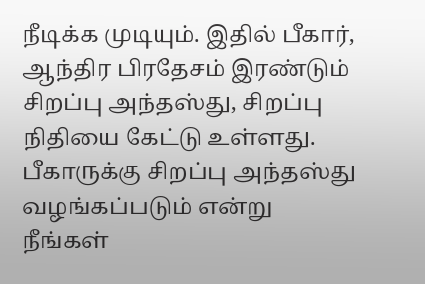நீடிக்க முடியும். இதில் பீகார், ஆந்திர பிரதேசம் இரண்டும் சிறப்பு அந்தஸ்து, சிறப்பு நிதியை கேட்டு உள்ளது. பீகாருக்கு சிறப்பு அந்தஸ்து வழங்கப்படும் என்று நீங்கள்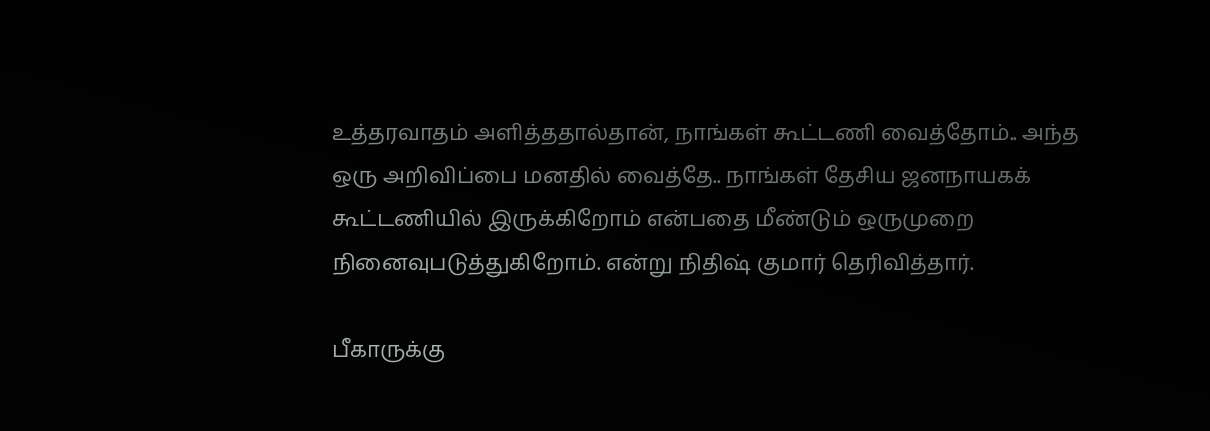உத்தரவாதம் அளித்ததால்தான், நாங்கள் கூட்டணி வைத்தோம்.. அந்த ஒரு அறிவிப்பை மனதில் வைத்தே.. நாங்கள் தேசிய ஜனநாயகக் கூட்டணியில் இருக்கிறோம் என்பதை மீண்டும் ஒருமுறை நினைவுபடுத்துகிறோம். என்று நிதிஷ் குமார் தெரிவித்தார்.

பீகாருக்கு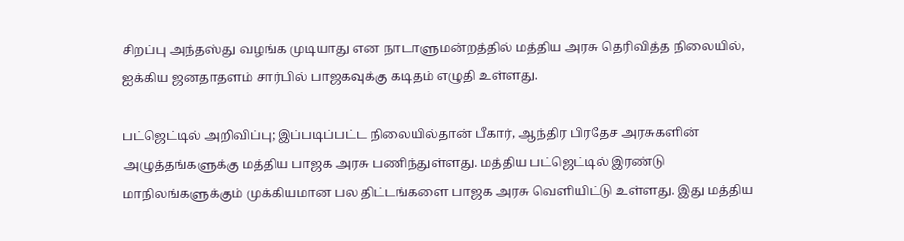சிறப்பு அந்தஸ்து வழங்க முடியாது என நாடாளுமன்றத்தில் மத்திய அரசு தெரிவித்த நிலையில், ஐக்கிய ஜனதாதளம் சார்பில் பாஜகவுக்கு கடிதம் எழுதி உள்ளது.

பட்ஜெட்டில் அறிவிப்பு; இப்படிப்பட்ட நிலையில்தான் பீகார், ஆந்திர பிரதேச அரசுகளின் அழுத்தங்களுக்கு மத்திய பாஜக அரசு பணிந்துள்ளது. மத்திய பட்ஜெட்டில் இரண்டு மாநிலங்களுக்கும் முக்கியமான பல திட்டங்களை பாஜக அரசு வெளியிட்டு உள்ளது. இது மத்திய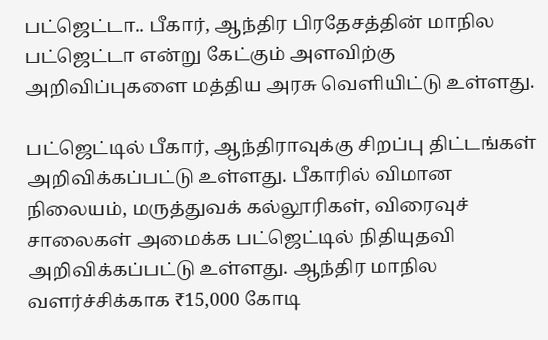பட்ஜெட்டா.. பீகார், ஆந்திர பிரதேசத்தின் மாநில பட்ஜெட்டா என்று கேட்கும் அளவிற்கு அறிவிப்புகளை மத்திய அரசு வெளியிட்டு உள்ளது.

பட்ஜெட்டில் பீகார், ஆந்திராவுக்கு சிறப்பு திட்டங்கள் அறிவிக்கப்பட்டு உள்ளது. பீகாரில் விமான நிலையம், மருத்துவக் கல்லூரிகள், விரைவுச் சாலைகள் அமைக்க பட்ஜெட்டில் நிதியுதவி அறிவிக்கப்பட்டு உள்ளது. ஆந்திர மாநில வளர்ச்சிக்காக ₹15,000 கோடி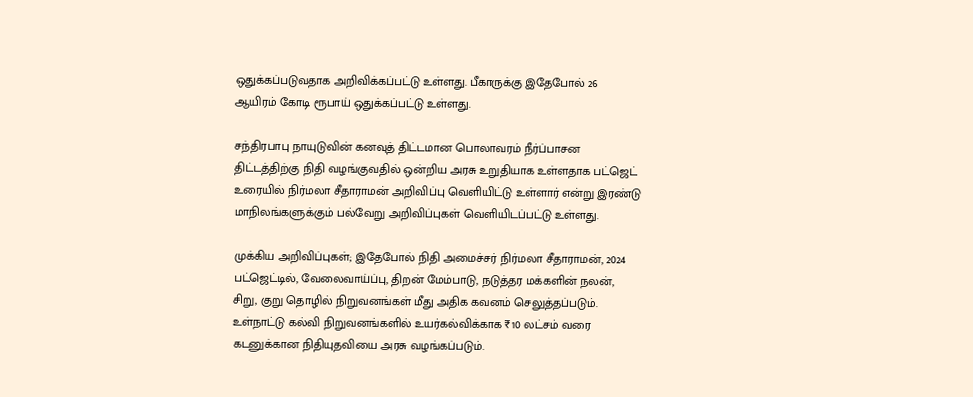ஒதுக்கப்படுவதாக அறிவிக்கப்பட்டு உள்ளது. பீகாருக்கு இதேபோல் 26 ஆயிரம் கோடி ரூபாய் ஒதுக்கப்பட்டு உள்ளது.

சந்திரபாபு நாயுடுவின் கனவுத் திட்டமான பொலாவரம் நீர்ப்பாசன திட்டத்திற்கு நிதி வழங்குவதில் ஒன்றிய அரசு உறுதியாக உள்ளதாக பட்ஜெட் உரையில் நிர்மலா சீதாராமன் அறிவிப்பு வெளியிட்டு உள்ளார் என்று இரண்டு மாநிலங்களுக்கும் பல்வேறு அறிவிப்புகள் வெளியிடப்பட்டு உள்ளது.

முக்கிய அறிவிப்புகள்; இதேபோல் நிதி அமைச்சர் நிர்மலா சீதாராமன், 2024 பட்ஜெட்டில், வேலைவாய்ப்பு, திறன் மேம்பாடு, நடுத்தர மக்களின் நலன், சிறு, குறு தொழில் நிறுவனங்கள் மீது அதிக கவனம் செலுத்தப்படும். உள்நாட்டு கல்வி நிறுவனங்களில் உயர்கல்விக்காக ₹10 லட்சம் வரை கடனுக்கான நிதியுதவியை அரசு வழங்கப்படும்.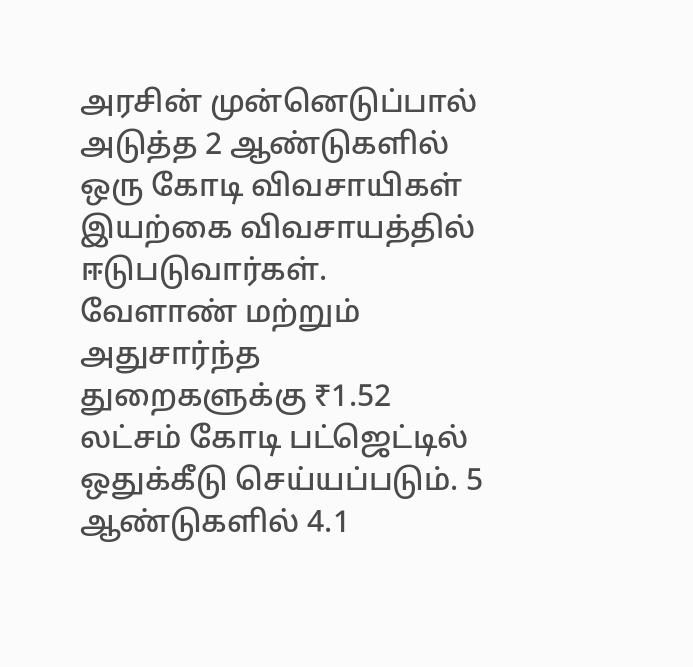அரசின் முன்னெடுப்பால் அடுத்த 2 ஆண்டுகளில் ஒரு கோடி விவசாயிகள் இயற்கை விவசாயத்தில் ஈடுபடுவார்கள். வேளாண் மற்றும் அதுசார்ந்த துறைகளுக்கு ₹1.52 லட்சம் கோடி பட்ஜெட்டில் ஒதுக்கீடு செய்யப்படும். 5 ஆண்டுகளில் 4.1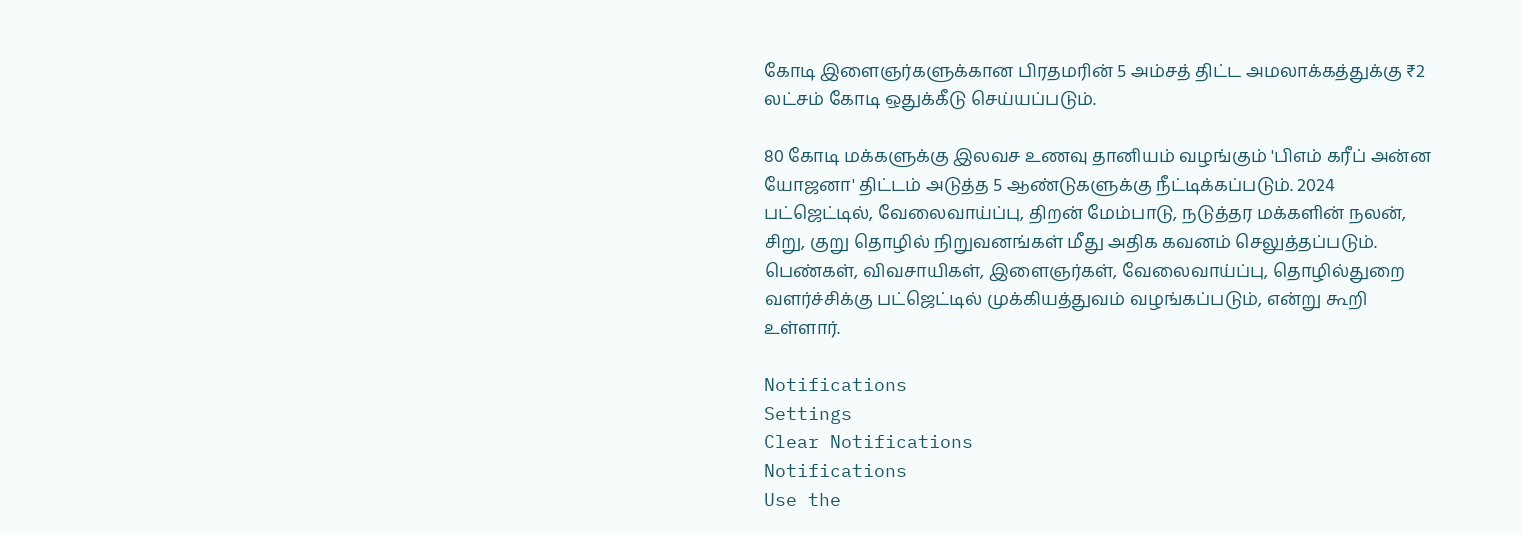கோடி இளைஞர்களுக்கான பிரதமரின் 5 அம்சத் திட்ட அமலாக்கத்துக்கு ₹2 லட்சம் கோடி ஒதுக்கீடு செய்யப்படும்.

80 கோடி மக்களுக்கு இலவச உணவு தானியம் வழங்கும் 'பிஎம் கரீப் அன்ன யோஜனா' திட்டம் அடுத்த 5 ஆண்டுகளுக்கு நீட்டிக்கப்படும். 2024 பட்ஜெட்டில், வேலைவாய்ப்பு, திறன் மேம்பாடு, நடுத்தர மக்களின் நலன், சிறு, குறு தொழில் நிறுவனங்கள் மீது அதிக கவனம் செலுத்தப்படும். பெண்கள், விவசாயிகள், இளைஞர்கள், வேலைவாய்ப்பு, தொழில்துறை வளர்ச்சிக்கு பட்ஜெட்டில் முக்கியத்துவம் வழங்கப்படும், என்று கூறி உள்ளார்.

Notifications
Settings
Clear Notifications
Notifications
Use the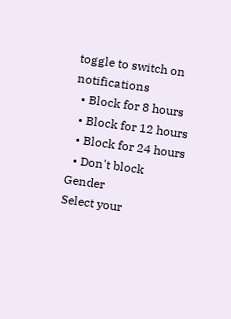toggle to switch on notifications
  • Block for 8 hours
  • Block for 12 hours
  • Block for 24 hours
  • Don't block
Gender
Select your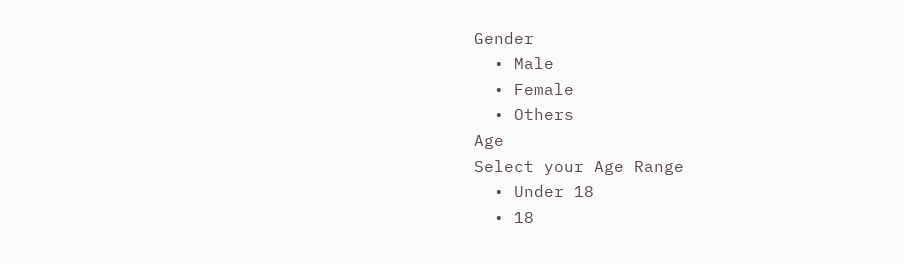Gender
  • Male
  • Female
  • Others
Age
Select your Age Range
  • Under 18
  • 18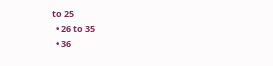to 25
  • 26 to 35
  • 36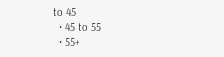to 45
  • 45 to 55
  • 55+